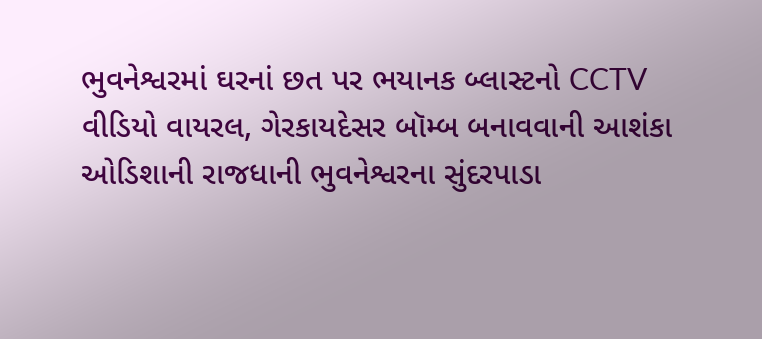ભુવનેશ્વરમાં ઘરનાં છત પર ભયાનક બ્લાસ્ટનો CCTV વીડિયો વાયરલ, ગેરકાયદેસર બૉમ્બ બનાવવાની આશંકા
ઓડિશાની રાજધાની ભુવનેશ્વરના સુંદરપાડા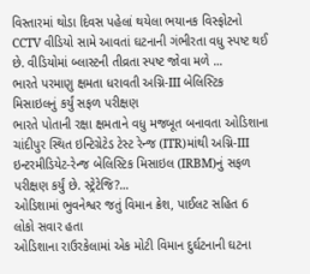વિસ્તારમાં થોડા દિવસ પહેલાં થયેલા ભયાનક વિસ્ફોટનો CCTV વીડિયો સામે આવતાં ઘટનાની ગંભીરતા વધુ સ્પષ્ટ થઈ છે. વીડિયોમાં બ્લાસ્ટની તીવ્રતા સ્પષ્ટ જોવા મળે ...
ભારતે પરમાણુ ક્ષમતા ધરાવતી અગ્નિ-III બેલિસ્ટિક મિસાઇલનું કર્યું સફળ પરીક્ષણ
ભારતે પોતાની રક્ષા ક્ષમતાને વધુ મજબૂત બનાવતા ઓડિશાના ચાંદીપુર સ્થિત ઇન્ટિગ્રેટેડ ટેસ્ટ રેન્જ (ITR)માંથી અગ્નિ-III ઇન્ટરમીડિયેટ-રેન્જ બેલિસ્ટિક મિસાઇલ (IRBM)નું સફળ પરીક્ષણ કર્યું છે. સ્ટ્રેટેજિ?...
ઓડિશામાં ભુવનેશ્વર જતું વિમાન ક્રેશ, પાઈલટ સહિત 6 લોકો સવાર હતા
ઓડિશાના રાઉરકેલામાં એક મોટી વિમાન દુર્ઘટનાની ઘટના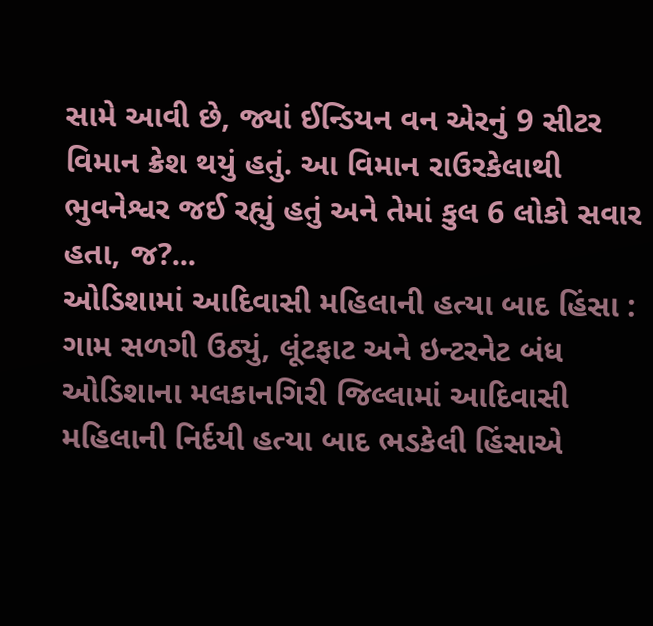સામે આવી છે, જ્યાં ઈન્ડિયન વન એરનું 9 સીટર વિમાન ક્રેશ થયું હતું. આ વિમાન રાઉરકેલાથી ભુવનેશ્વર જઈ રહ્યું હતું અને તેમાં કુલ 6 લોકો સવાર હતા, જ?...
ઓડિશામાં આદિવાસી મહિલાની હત્યા બાદ હિંસા : ગામ સળગી ઉઠ્યું, લૂંટફાટ અને ઇન્ટરનેટ બંધ
ઓડિશાના મલકાનગિરી જિલ્લામાં આદિવાસી મહિલાની નિર્દયી હત્યા બાદ ભડકેલી હિંસાએ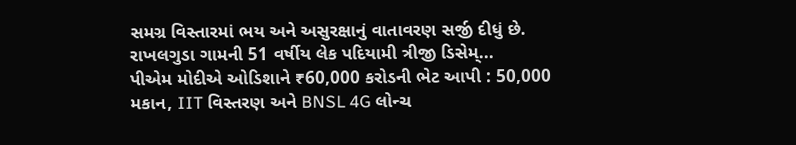સમગ્ર વિસ્તારમાં ભય અને અસુરક્ષાનું વાતાવરણ સર્જી દીધું છે. રાખલગુડા ગામની 51 વર્ષીય લેક પદિયામી ત્રીજી ડિસેમ્...
પીએમ મોદીએ ઓડિશાને ₹60,000 કરોડની ભેટ આપી : 50,000 મકાન, IIT વિસ્તરણ અને BNSL 4G લોન્ચ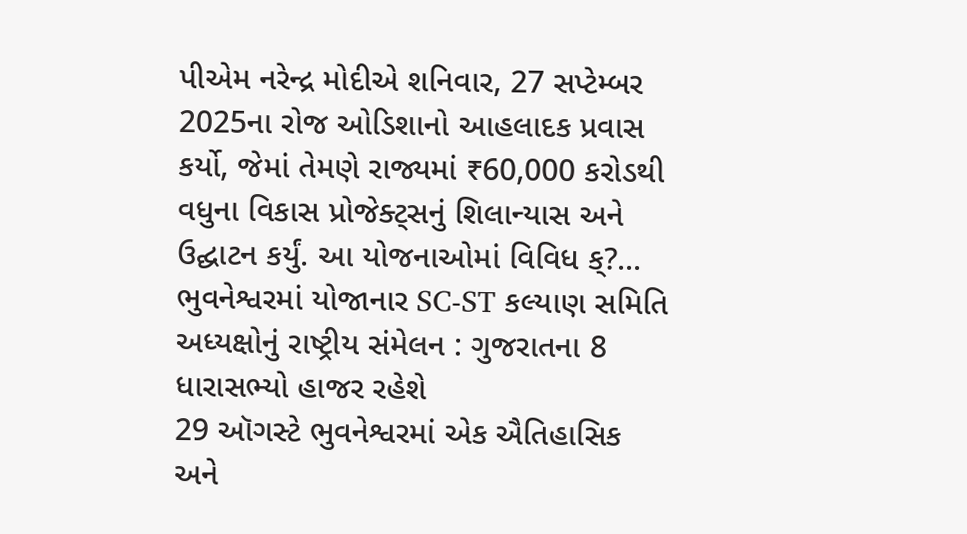પીએમ નરેન્દ્ર મોદીએ શનિવાર, 27 સપ્ટેમ્બર 2025ના રોજ ઓડિશાનો આહલાદક પ્રવાસ કર્યો, જેમાં તેમણે રાજ્યમાં ₹60,000 કરોડથી વધુના વિકાસ પ્રોજેક્ટ્સનું શિલાન્યાસ અને ઉદ્ઘાટન કર્યું. આ યોજનાઓમાં વિવિધ ક્?...
ભુવનેશ્વરમાં યોજાનાર SC-ST કલ્યાણ સમિતિ અધ્યક્ષોનું રાષ્ટ્રીય સંમેલન : ગુજરાતના 8 ધારાસભ્યો હાજર રહેશે
29 ઑગસ્ટે ભુવનેશ્વરમાં એક ઐતિહાસિક અને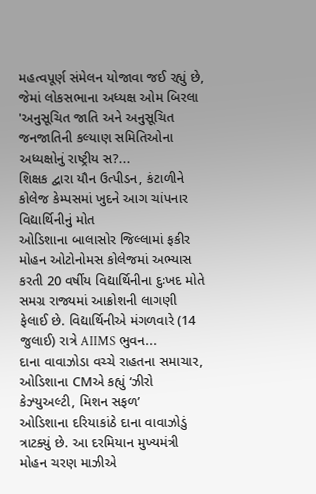મહત્વપૂર્ણ સંમેલન યોજાવા જઈ રહ્યું છે, જેમાં લોકસભાના અધ્યક્ષ ઓમ બિરલા 'અનુસૂચિત જાતિ અને અનુસૂચિત જનજાતિની કલ્યાણ સમિતિઓના અધ્યક્ષોનું રાષ્ટ્રીય સ?...
શિક્ષક દ્વારા યૌન ઉત્પીડન, કંટાળીને કોલેજ કેમ્પસમાં ખુદને આગ ચાંપનાર વિદ્યાર્થિનીનું મોત
ઓડિશાના બાલાસોર જિલ્લામાં ફકીર મોહન ઓટોનોમસ કોલેજમાં અભ્યાસ કરતી 20 વર્ષીય વિદ્યાર્થિનીના દુઃખદ મોતે સમગ્ર રાજ્યમાં આક્રોશની લાગણી ફેલાઈ છે. વિદ્યાર્થિનીએ મંગળવારે (14 જુલાઈ) રાત્રે AIIMS ભુવન...
દાના વાવાઝોડા વચ્ચે રાહતના સમાચાર, ઓડિશાના CMએ કહ્યું ‘ઝીરો કેઝ્યુઅલ્ટી, મિશન સફળ’
ઓડિશાના દરિયાકાંઠે દાના વાવાઝોડું ત્રાટક્યું છે. આ દરમિયાન મુખ્યમંત્રી મોહન ચરણ માઝીએ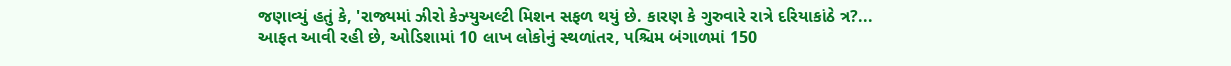જણાવ્યું હતું કે, 'રાજ્યમાં ઝીરો કેઝ્યુઅલ્ટી મિશન સફળ થયું છે. કારણ કે ગુરુવારે રાત્રે દરિયાકાંઠે ત્ર?...
આફત આવી રહી છે, ઓડિશામાં 10 લાખ લોકોનું સ્થળાંતર, પશ્ચિમ બંગાળમાં 150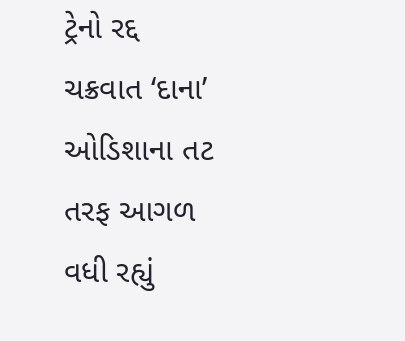ટ્રેનો રદ્દ
ચક્રવાત ‘દાના’ ઓડિશાના તટ તરફ આગળ વધી રહ્યું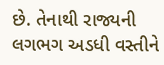છે. તેનાથી રાજ્યની લગભગ અડધી વસ્તીને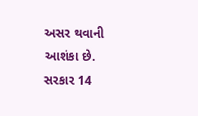અસર થવાની આશંકા છે. સરકાર 14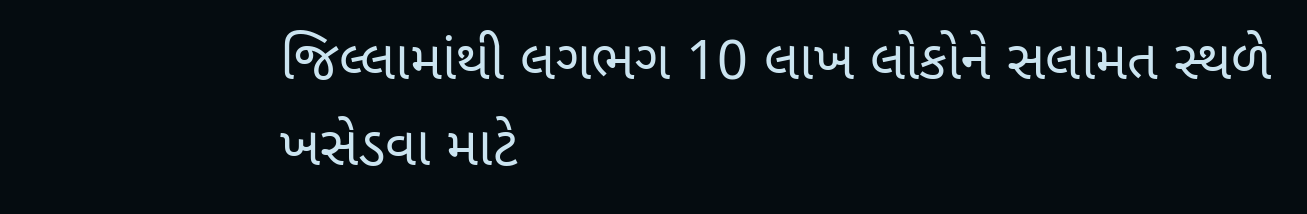જિલ્લામાંથી લગભગ 10 લાખ લોકોને સલામત સ્થળે ખસેડવા માટે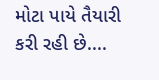મોટા પાયે તૈયારી કરી રહી છે....